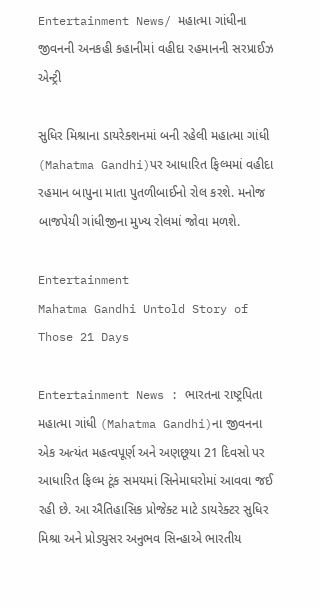Entertainment News/ મહાત્મા ગાંધીના જીવનની અનકહી કહાનીમાં વહીદા રહમાનની સરપ્રાઈઝ એન્ટ્રી

સુધિર મિશ્રાના ડાયરેક્શનમાં બની રહેલી મહાત્મા ગાંધી (Mahatma Gandhi)પર આધારિત ફિલ્મમાં વહીદા રહમાન બાપુના માતા પુતળીબાઈનો રોલ કરશે. મનોજ બાજપેયી ગાંધીજીના મુખ્ય રોલમાં જોવા મળશે.

Entertainment
Mahatma Gandhi Untold Story of Those 21 Days

Entertainment News : ભારતના રાષ્ટ્રપિતા મહાત્મા ગાંધી (Mahatma Gandhi)ના જીવનના એક અત્યંત મહત્વપૂર્ણ અને અણછૂયા 21 દિવસો પર આધારિત ફિલ્મ ટૂંક સમયમાં સિનેમાઘરોમાં આવવા જઈ રહી છે. આ ઐતિહાસિક પ્રોજેક્ટ માટે ડાયરેક્ટર સુધિર મિશ્રા અને પ્રોડ્યુસર અનુભવ સિન્હાએ ભારતીય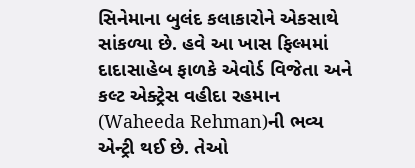સિનેમાના બુલંદ કલાકારોને એકસાથે સાંકળ્યા છે. હવે આ ખાસ ફિલ્મમાં દાદાસાહેબ ફાળકે એવોર્ડ વિજેતા અને કલ્ટ એક્ટ્રેસ વહીદા રહમાન (Waheeda Rehman)ની ભવ્ય એન્ટ્રી થઈ છે. તેઓ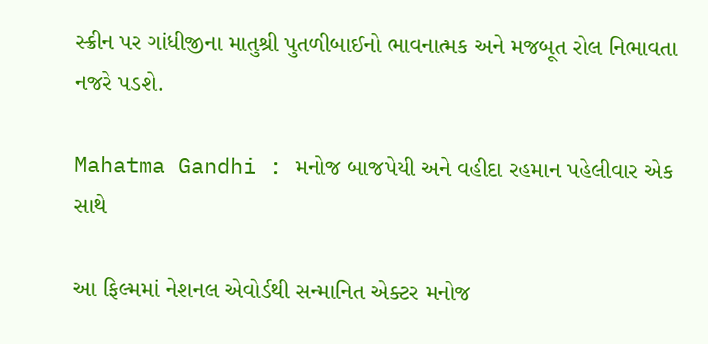સ્ક્રીન પર ગાંધીજીના માતુશ્રી પુતળીબાઈનો ભાવનાત્મક અને મજબૂત રોલ નિભાવતા નજરે પડશે.

Mahatma Gandhi : મનોજ બાજપેયી અને વહીદા રહમાન પહેલીવાર એક સાથે

આ ફિલ્મમાં નેશનલ એવોર્ડથી સન્માનિત એક્ટર મનોજ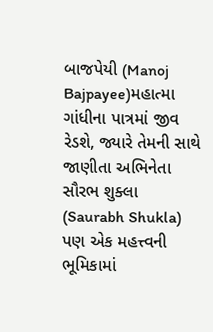બાજપેયી (Manoj Bajpayee)મહાત્મા ગાંધીના પાત્રમાં જીવ રેડશે, જ્યારે તેમની સાથે જાણીતા અભિનેતા સૌરભ શુક્લા (Saurabh Shukla) પણ એક મહત્ત્વની ભૂમિકામાં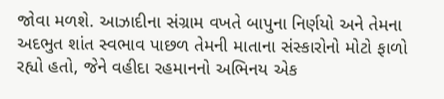જોવા મળશે. આઝાદીના સંગ્રામ વખતે બાપુના નિર્ણયો અને તેમના અદભુત શાંત સ્વભાવ પાછળ તેમની માતાના સંસ્કારોનો મોટો ફાળો રહ્યો હતો, જેને વહીદા રહમાનનો અભિનય એક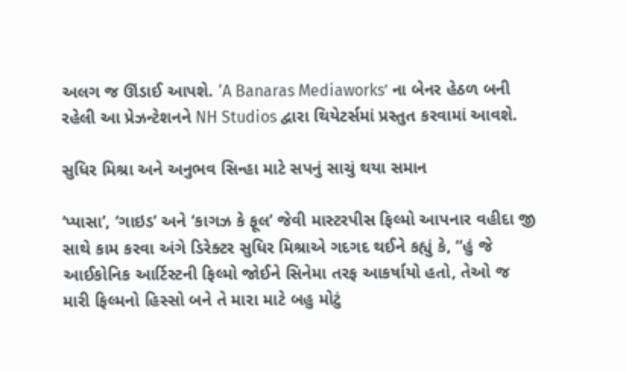અલગ જ ઊંડાઈ આપશે. ‘A Banaras Mediaworks’ ના બેનર હેઠળ બની રહેલી આ પ્રેઝન્ટેશનને NH Studios દ્વારા થિયેટર્સમાં પ્રસ્તુત કરવામાં આવશે.

સુધિર મિશ્રા અને અનુભવ સિન્હા માટે સપનું સાચું થયા સમાન

‘પ્યાસા’, ‘ગાઇડ’ અને ‘કાગઝ કે ફૂલ’ જેવી માસ્ટરપીસ ફિલ્મો આપનાર વહીદા જી સાથે કામ કરવા અંગે ડિરેક્ટર સુધિર મિશ્રાએ ગદગદ થઈને કહ્યું કે, “હું જે આઈકોનિક આર્ટિસ્ટની ફિલ્મો જોઈને સિનેમા તરફ આકર્ષાયો હતો, તેઓ જ મારી ફિલ્મનો હિસ્સો બને તે મારા માટે બહુ મોટું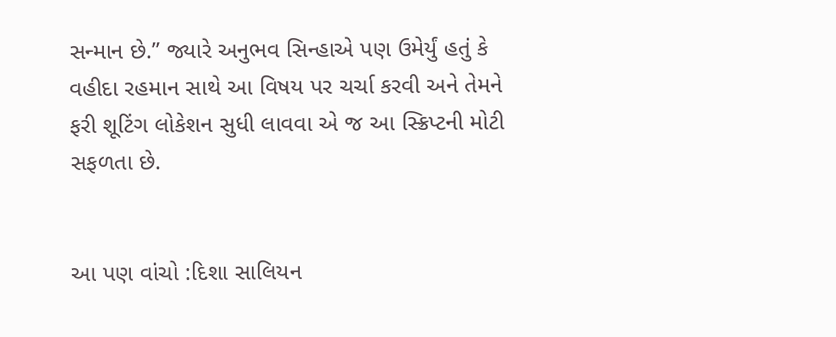સન્માન છે.” જ્યારે અનુભવ સિન્હાએ પણ ઉમેર્યું હતું કે વહીદા રહમાન સાથે આ વિષય પર ચર્ચા કરવી અને તેમને ફરી શૂટિંગ લોકેશન સુધી લાવવા એ જ આ સ્ક્રિપ્ટની મોટી સફળતા છે.


આ પણ વાંચો :દિશા સાલિયન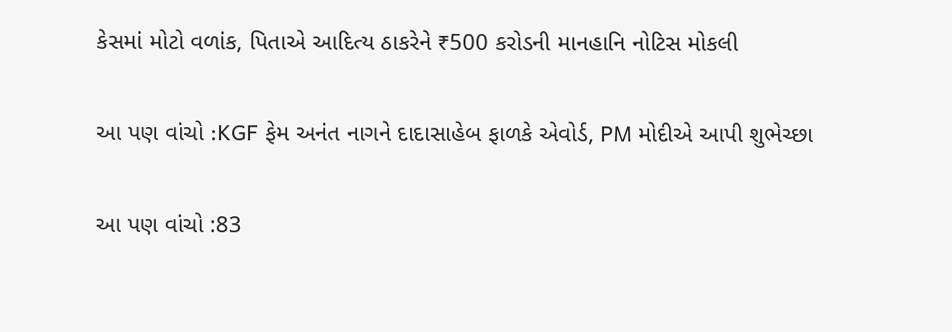કેસમાં મોટો વળાંક, પિતાએ આદિત્ય ઠાકરેને ₹500 કરોડની માનહાનિ નોટિસ મોકલી

આ પણ વાંચો :KGF ફેમ અનંત નાગને દાદાસાહેબ ફાળકે એવોર્ડ, PM મોદીએ આપી શુભેચ્છા

આ પણ વાંચો :83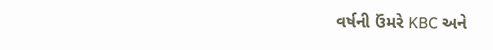વર્ષની ઉંમરે KBC અને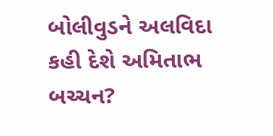બોલીવુડને અલવિદા કહી દેશે અમિતાભ બચ્ચન?